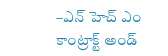–ఎన్ హెచ్ ఎం కాంట్రాక్ట్ అండ్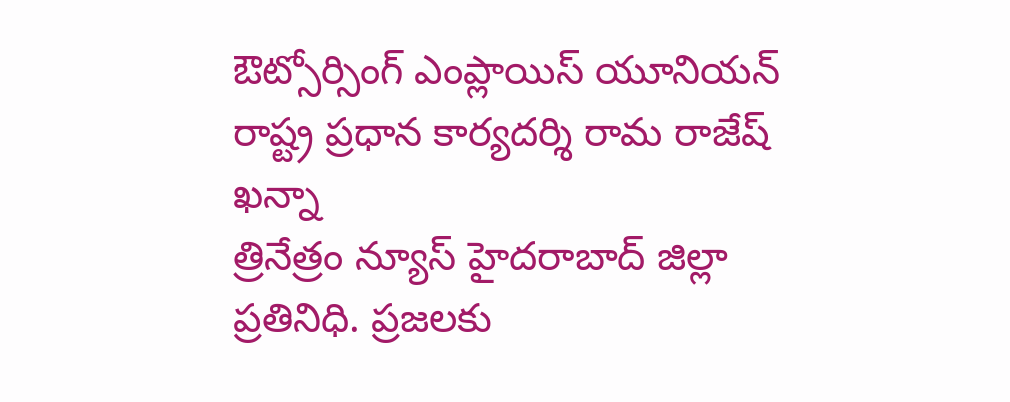ఔట్సోర్సింగ్ ఎంప్లాయిస్ యూనియన్ రాష్ట్ర ప్రధాన కార్యదర్శి రామ రాజేష్ ఖన్నా
త్రినేత్రం న్యూస్ హైదరాబాద్ జిల్లా ప్రతినిధి. ప్రజలకు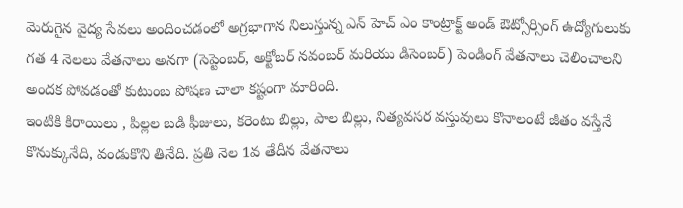మెరుగైన వైద్య సేవలు అందించడంలో అగ్రభాగాన నిలుస్తున్న ఎన్ హెచ్ ఎం కాంట్రాక్ట్ అండ్ ఔట్సోర్సింగ్ ఉద్యోగులుకు గత 4 నెలలు వేతనాలు అనగా (సెప్టెంబర్, అక్టోబర్ నవంబర్ మరియు డిసెంబర్) పెండింగ్ వేతనాలు చెలించాలని అందక పోవడంతో కుటుంబ పోషణ చాలా కష్టంగా మారింది.
ఇంటికి కిరాయిలు , పిల్లల బడి ఫీజులు, కరెంటు బిల్లు, పాల బిల్లు, నిత్యవసర వస్తువులు కొనాలంటే జీతం వస్తేనే కొనుక్కునేది, వండుకొని తినేది. ప్రతి నెల 1వ తేదీన వేతనాలు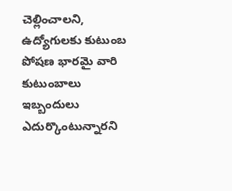చెల్లించాలని, ఉద్యోగులకు కుటుంబ పోషణ భారమై వారి కుటుంబాలు ఇబ్బందులు ఎదుర్కొంటున్నారని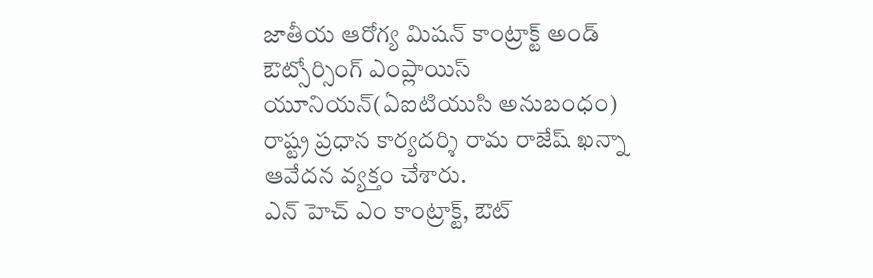జాతీయ ఆరోగ్య మిషన్ కాంట్రాక్ట్ అండ్ ఔట్సోర్సింగ్ ఎంప్లాయిస్ యూనియన్(ఏఐటియుసి అనుబంధం) రాష్ట్ర ప్రధాన కార్యదర్శి రామ రాజేష్ ఖన్నా ఆవేదన వ్యక్తం చేశారు.
ఎన్ హెచ్ ఎం కాంట్రాక్ట్, ఔట్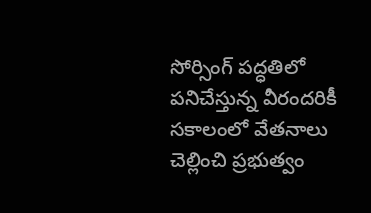సోర్సింగ్ పద్ధతిలో పనిచేస్తున్న వీరందరికీ సకాలంలో వేతనాలు చెల్లించి ప్రభుత్వం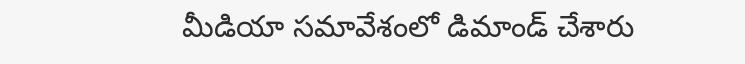మీడియా సమావేశంలో డిమాండ్ చేశారు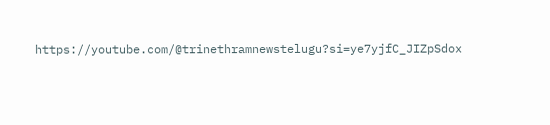https://youtube.com/@trinethramnewstelugu?si=ye7yjfC_JIZpSdox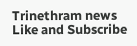Trinethram news
Like and Subscribe